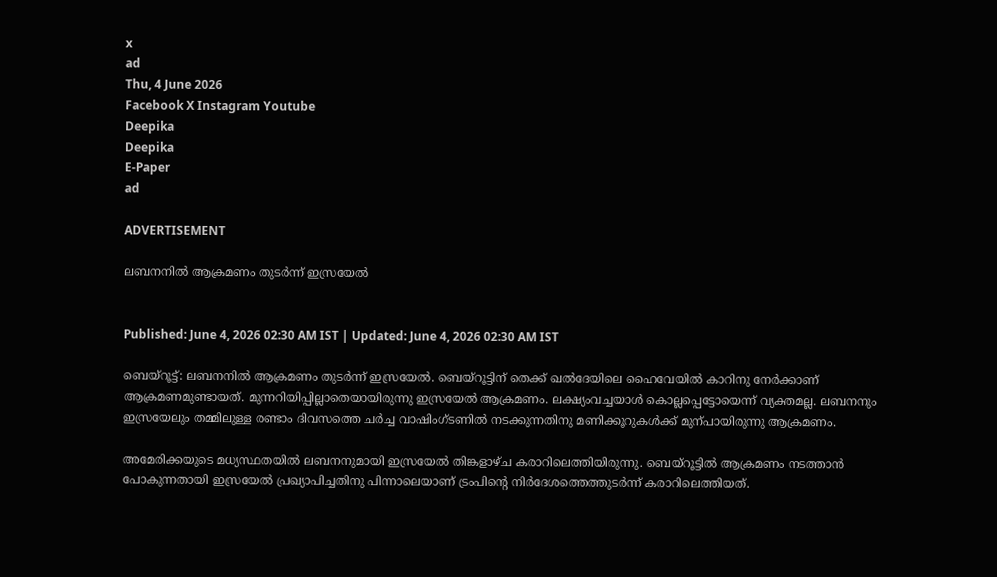x
ad
Thu, 4 June 2026
Facebook X Instagram Youtube
Deepika
Deepika
E-Paper
ad

ADVERTISEMENT

ലബനനിൽ ആക്രമണം തു‌ടർന്ന് ഇസ്രയേൽ


Published: June 4, 2026 02:30 AM IST | Updated: June 4, 2026 02:30 AM IST

ബെയ്റൂട്ട്: ലബനനിൽ ആക്രമണം തു‌ടർന്ന് ഇസ്രയേൽ. ബെയ്റൂട്ടിന് തെക്ക് ഖൽദേയിലെ ഹൈവേയിൽ കാറിനു നേർക്കാണ് ആക്രമണമുണ്ടായത്. മുന്നറിയിപ്പില്ലാതെയായിരുന്നു ഇസ്രയേൽ ആക്രമണം. ലക്ഷ്യംവച്ചയാൾ കൊല്ലപ്പെട്ടോയെന്ന് വ്യക്തമല്ല. ലബനനും ഇസ്രയേലും തമ്മിലുള്ള രണ്ടാം ദിവസത്തെ ചർച്ച വാഷിംഗ്ടണിൽ നടക്കുന്നതിനു മണിക്കൂറുകൾക്ക് മുന്പായിരുന്നു ആക്രമണം.

അമേരിക്കയുടെ മധ്യസ്ഥതയിൽ ലബനനുമായി ഇസ്രയേൽ തിങ്കളാഴ്ച കരാറിലെത്തിയിരുന്നു. ബെയ്റൂട്ടിൽ ആക്രമണം നടത്താൻ പോകുന്നതായി ഇസ്രയേൽ പ്രഖ്യാപിച്ചതിനു പിന്നാലെയാണ് ട്രംപിന്‍റെ നിർദേശത്തെത്തുടർന്ന് കരാറിലെത്തിയത്.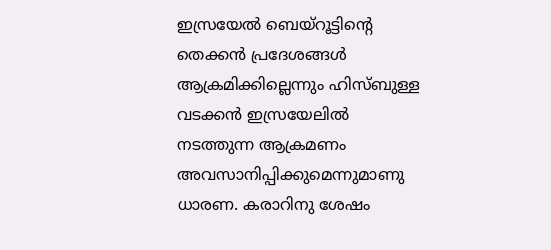ഇസ്രയേൽ ബെയ്‌റൂട്ടിന്‍റെ തെക്കൻ പ്രദേശങ്ങൾ ആക്രമിക്കില്ലെന്നും ഹിസ്ബുള്ള വടക്കൻ ഇസ്രയേലിൽ നടത്തുന്ന ആക്രമണം അവസാനിപ്പിക്കുമെന്നുമാണു ധാരണ. കരാറിനു ശേഷം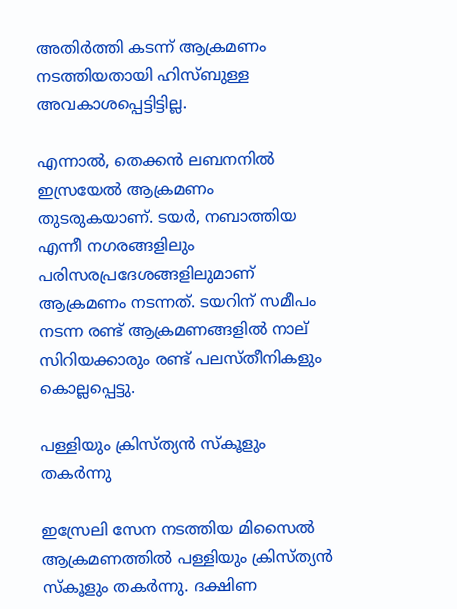അതിർത്തി കടന്ന് ആക്രമണം നടത്തിയതായി ഹിസ്ബുള്ള അവകാശപ്പെട്ടിട്ടില്ല.

എന്നാൽ, തെക്കൻ ലബനനിൽ ഇസ്രയേൽ ആക്രമണം തുടരുകയാണ്. ടയർ, നബാത്തിയ എന്നീ നഗരങ്ങളിലും പരിസരപ്രദേശങ്ങളിലുമാണ് ആക്രമണം നടന്നത്. ടയറിന് സമീപം നടന്ന രണ്ട് ആക്രമണങ്ങളിൽ നാല് സിറിയക്കാരും രണ്ട് പലസ്തീനികളും കൊല്ലപ്പെട്ടു.

പള്ളിയും ക്രിസ്ത്യൻ സ്കൂളും തകർന്നു

ഇസ്രേലി സേന നടത്തിയ മിസൈൽ ആക്രമണത്തിൽ പള്ളിയും ക്രിസ്ത്യൻ സ്കൂളും തകർന്നു. ദക്ഷിണ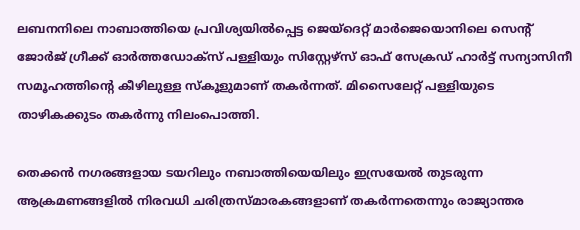ലബനനിലെ നാബാത്തിയെ പ്രവിശ്യയിൽപ്പെട്ട ജെയ്ദെറ്റ് മാർജെയൊനിലെ സെന്‍റ് ജോർജ് ഗ്രീക്ക് ഓർത്തഡോക്സ് പള്ളിയും സിസ്റ്റേഴ്സ് ഓഫ് സേക്രഡ് ഹാർട്ട് സന്യാസിനീ സമൂഹത്തിന്‍റെ കീഴിലുള്ള സ്കൂളുമാണ് തകർന്നത്. മിസൈലേറ്റ് പള്ളിയുടെ താഴികക്കുടം തകർന്നു നിലംപൊത്തി.

തെക്കൻ നഗരങ്ങളായ ടയറിലും നബാത്തിയെയിലും ഇസ്രയേൽ തുടരുന്ന ആക്രമണങ്ങളിൽ നിരവധി ചരിത്രസ്മാരകങ്ങളാണ് തകർന്നതെന്നും രാജ്യാന്തര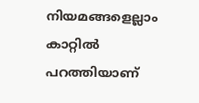നിയമങ്ങളെല്ലാം കാറ്റിൽ പറത്തിയാണ്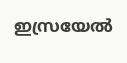ഇസ്രയേൽ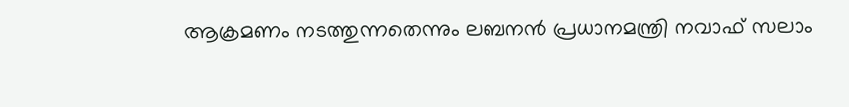ആക്രമണം നടത്തുന്നതെന്നും ലബനൻ പ്രധാനമന്ത്രി നവാഫ് സലാം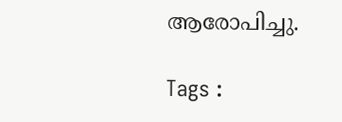ആരോപിച്ചു.

Tags :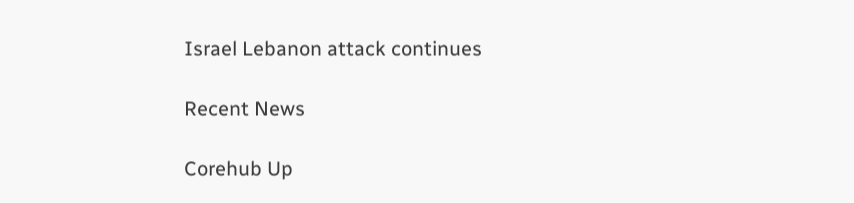Israel Lebanon attack continues

Recent News

Corehub Up